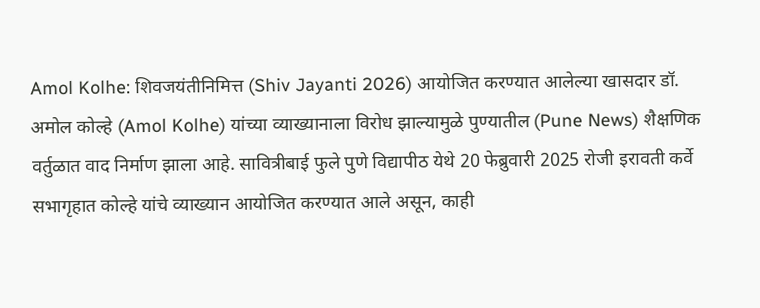Amol Kolhe: शिवजयंतीनिमित्त (Shiv Jayanti 2026) आयोजित करण्यात आलेल्या खासदार डॉ. अमोल कोल्हे (Amol Kolhe) यांच्या व्याख्यानाला विरोध झाल्यामुळे पुण्यातील (Pune News) शैक्षणिक वर्तुळात वाद निर्माण झाला आहे. सावित्रीबाई फुले पुणे विद्यापीठ येथे 20 फेब्रुवारी 2025 रोजी इरावती कर्वे सभागृहात कोल्हे यांचे व्याख्यान आयोजित करण्यात आले असून, काही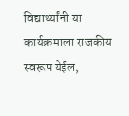विद्यार्थ्यांनी या कार्यक्रमाला राजकीय स्वरूप येईल,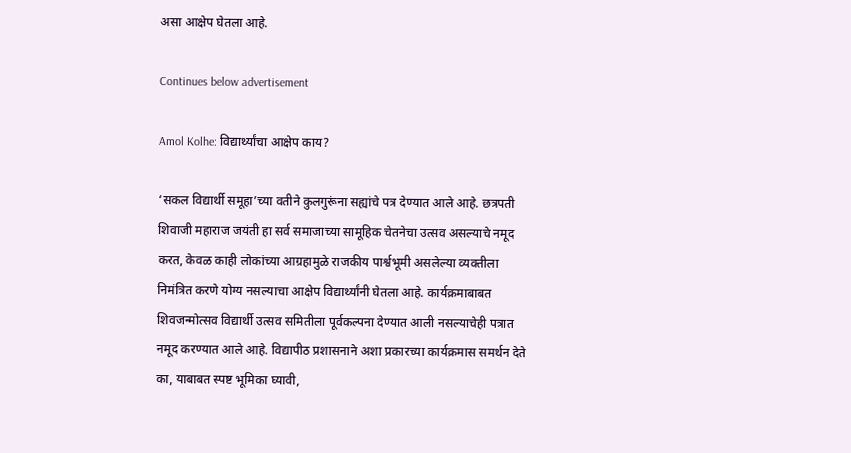असा आक्षेप घेतला आहे.

Continues below advertisement

Amol Kolhe: विद्यार्थ्यांचा आक्षेप काय?

‘सकल विद्यार्थी समूहा’च्या वतीने कुलगुरूंना सह्यांचे पत्र देण्यात आले आहे. छत्रपती शिवाजी महाराज जयंती हा सर्व समाजाच्या सामूहिक चेतनेचा उत्सव असल्याचे नमूद करत, केवळ काही लोकांच्या आग्रहामुळे राजकीय पार्श्वभूमी असलेल्या व्यक्तीला निमंत्रित करणे योग्य नसल्याचा आक्षेप विद्यार्थ्यांनी घेतला आहे. कार्यक्रमाबाबत शिवजन्मोत्सव विद्यार्थी उत्सव समितीला पूर्वकल्पना देण्यात आली नसल्याचेही पत्रात नमूद करण्यात आले आहे. विद्यापीठ प्रशासनाने अशा प्रकारच्या कार्यक्रमास समर्थन देते का, याबाबत स्पष्ट भूमिका घ्यावी,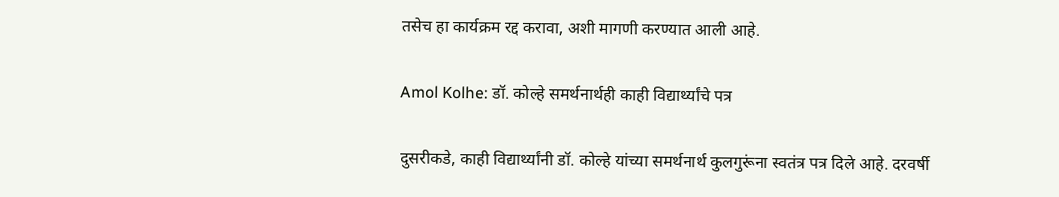तसेच हा कार्यक्रम रद्द करावा, अशी मागणी करण्यात आली आहे.

Amol Kolhe: डॉ. कोल्हे समर्थनार्थही काही विद्यार्थ्यांचे पत्र

दुसरीकडे, काही विद्यार्थ्यांनी डॉ. कोल्हे यांच्या समर्थनार्थ कुलगुरूंना स्वतंत्र पत्र दिले आहे. दरवर्षी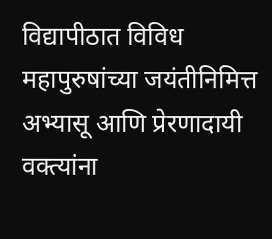विद्यापीठात विविध महापुरुषांच्या जयंतीनिमित्त अभ्यासू आणि प्रेरणादायी वक्त्यांना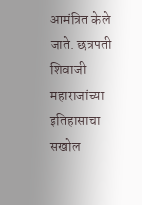आमंत्रित केले जाते. छत्रपती शिवाजी महाराजांच्या इतिहासाचा सखोल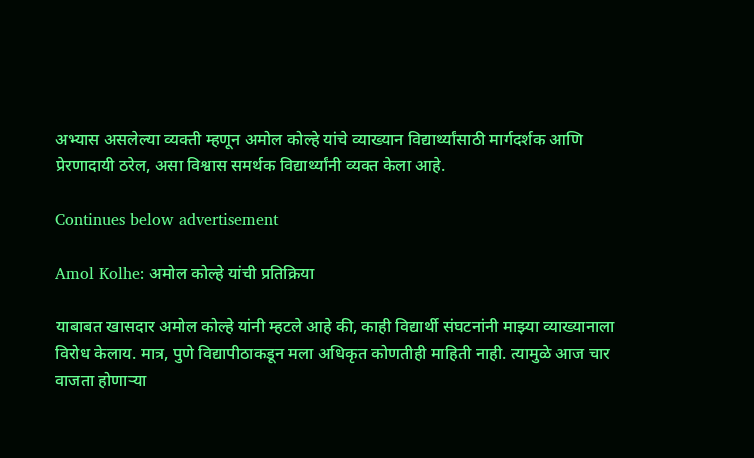अभ्यास असलेल्या व्यक्ती म्हणून अमोल कोल्हे यांचे व्याख्यान विद्यार्थ्यांसाठी मार्गदर्शक आणि प्रेरणादायी ठरेल, असा विश्वास समर्थक विद्यार्थ्यांनी व्यक्त केला आहे.

Continues below advertisement

Amol Kolhe: अमोल कोल्हे यांची प्रतिक्रिया

याबाबत खासदार अमोल कोल्हे यांनी म्हटले आहे की, काही विद्यार्थी संघटनांनी माझ्या व्याख्यानाला विरोध केलाय. मात्र, पुणे विद्यापीठाकडून मला अधिकृत कोणतीही माहिती नाही. त्यामुळे आज चार वाजता होणाऱ्या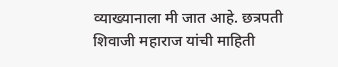व्याख्यानाला मी जात आहे. छत्रपती शिवाजी महाराज यांची माहिती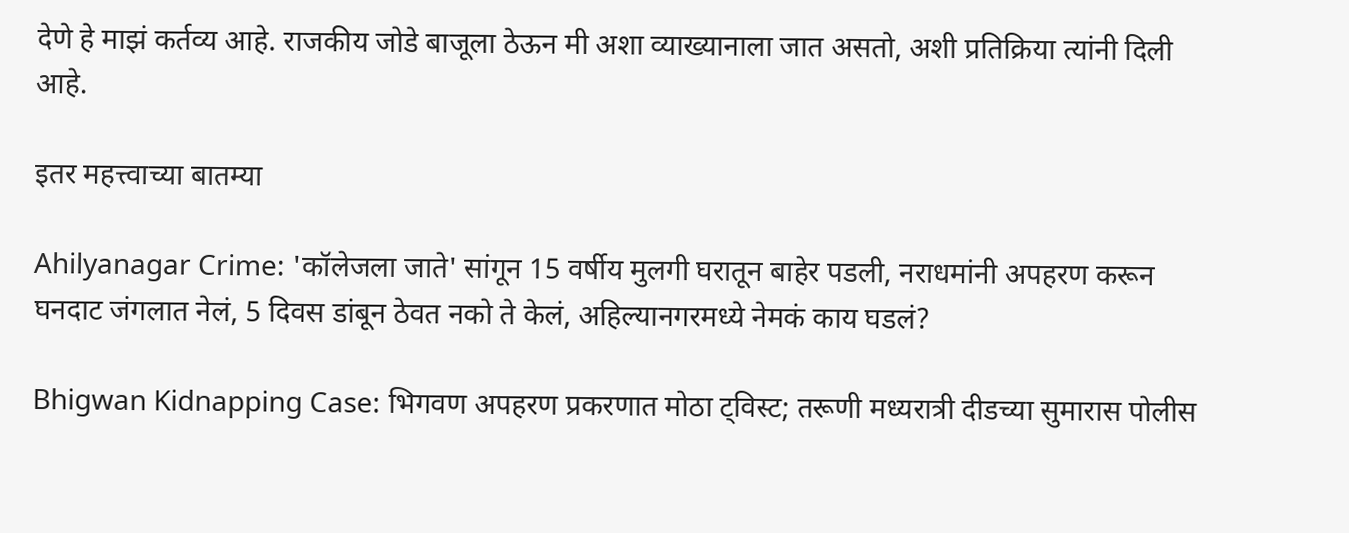देणे हे माझं कर्तव्य आहे. राजकीय जोडे बाजूला ठेऊन मी अशा व्याख्यानाला जात असतो, अशी प्रतिक्रिया त्यांनी दिली आहे.

इतर महत्त्वाच्या बातम्या

Ahilyanagar Crime: 'कॉलेजला जाते' सांगून 15 वर्षीय मुलगी घरातून बाहेर पडली, नराधमांनी अपहरण करून घनदाट जंगलात नेलं, 5 दिवस डांबून ठेवत नको ते केलं, अहिल्यानगरमध्ये नेमकं काय घडलं?

Bhigwan Kidnapping Case: भिगवण अपहरण प्रकरणात मोठा ट्विस्ट; तरूणी मध्यरात्री दीडच्या सुमारास पोलीस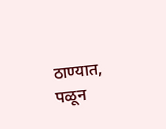ठाण्यात, पळून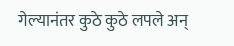गेल्यानंतर कुठे कुठे लपले अन्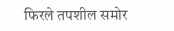फिरले तपशील समोर